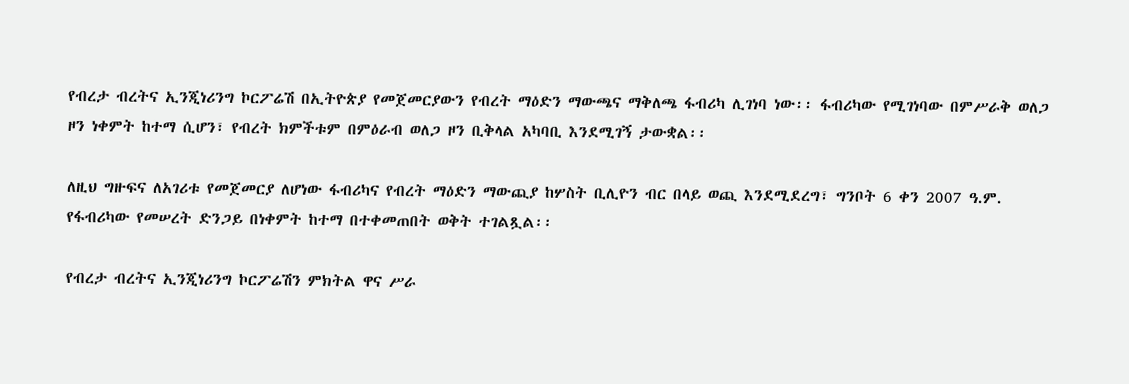የብረታ ብረትና ኢንጂነሪንግ ኮርፖሬሽ በኢትዮጵያ የመጀመርያውን የብረት ማዕድን ማውጫና ማቅለጫ ፋብሪካ ሊገነባ ነው፡፡ ፋብሪካው የሚገነባው በምሥራቅ ወለጋ ዞን ነቀምት ከተማ ሲሆን፣ የብረት ክምችቱም በምዕራብ ወለጋ ዞን ቢቅላል አካባቢ እንደሚገኝ ታውቋል፡፡

ለዚህ ግዙፍና ለአገሪቱ የመጀመርያ ለሆነው ፋብሪካና የብረት ማዕድን ማውጪያ ከሦስት ቢሊዮን ብር በላይ ወጪ እንደሚደረግ፣ ግንቦት 6 ቀን 2007 ዓ.ም. የፋብሪካው የመሠረት ድንጋይ በነቀምት ከተማ በተቀመጠበት ወቅት ተገልጿል፡፡

የብረታ ብረትና ኢንጂነሪንግ ኮርፖሬሽን ምክትል ዋና ሥራ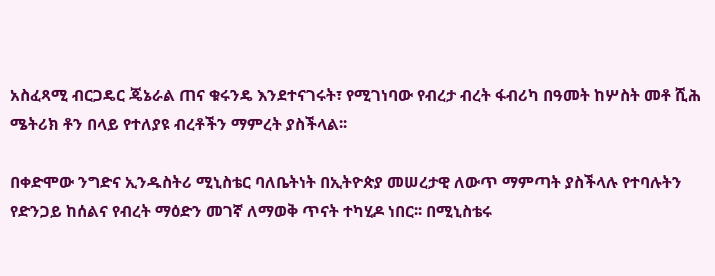አስፈጻሚ ብርጋዴር ጄኔራል ጠና ቁሩንዴ እንደተናገሩት፣ የሚገነባው የብረታ ብረት ፋብሪካ በዓመት ከሦስት መቶ ሺሕ ሜትሪክ ቶን በላይ የተለያዩ ብረቶችን ማምረት ያስችላል፡፡

በቀድሞው ንግድና ኢንዱስትሪ ሚኒስቴር ባለቤትነት በኢትዮጵያ መሠረታዊ ለውጥ ማምጣት ያስችላሉ የተባሉትን የድንጋይ ከሰልና የብረት ማዕድን መገኛ ለማወቅ ጥናት ተካሂዶ ነበር፡፡ በሚኒስቴሩ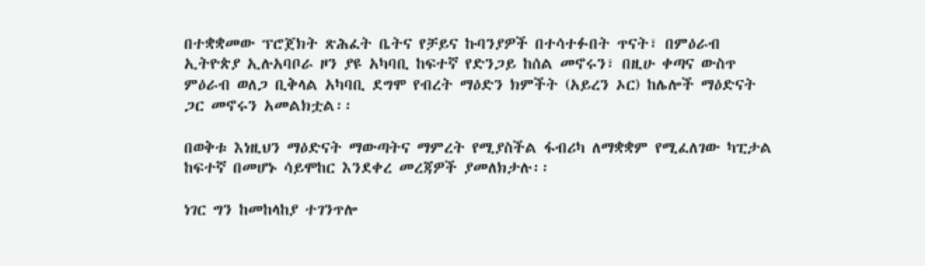በተቋቋመው ፕሮጀክት ጽሕፈት ቤትና የቻይና ኩባንያዎች በተሳተፉበት ጥናት፣ በምዕራብ ኢትዮጵያ ኢሉአባቦራ ዞን ያዩ አካባቢ ከፍተኛ የድንጋይ ከሰል መኖሩን፣ በዚሁ ቀጣና ውስጥ ምዕራብ ወለጋ ቢቅላል አካባቢ ደግሞ የብረት ማዕድን ክምችት (አይረን ኦር) ከሌሎች ማዕድናት ጋር መኖሩን አመልክቷል፡፡

በወቅቱ እነዚህን ማዕድናት ማውጣትና ማምረት የሚያስችል ፋብሪካ ለማቋቋም የሚፈለገው ካፒታል ከፍተኛ በመሆኑ ሳይሞከር እንደቀረ መረጃዎች ያመለክታሉ፡፡

ነገር ግን ከመከላከያ ተገንጥሎ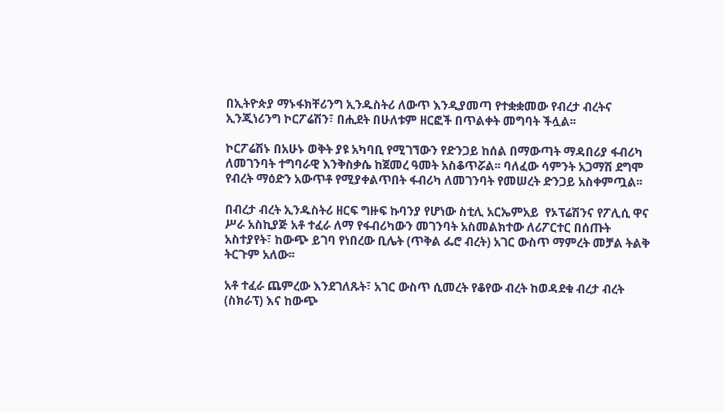በኢትዮጵያ ማኑፋክቸሪንግ ኢንዱስትሪ ለውጥ እንዲያመጣ የተቋቋመው የብረታ ብረትና ኢንጂነሪንግ ኮርፖሬሽን፣ በሒደት በሁለቱም ዘርፎች በጥልቀት መግባት ችሏል፡፡

ኮርፖሬሽኑ በአሁኑ ወቅት ያዩ አካባቢ የሚገኘውን የድንጋይ ከሰል በማውጣት ማዳበሪያ ፋብሪካ ለመገንባት ተግባራዊ እንቅስቃሴ ከጀመረ ዓመት አስቆጥሯል፡፡ ባለፈው ሳምንት አጋማሽ ደግሞ የብረት ማዕድን አውጥቶ የሚያቀልጥበት ፋብሪካ ለመገንባት የመሠረት ድንጋይ አስቀምጧል፡፡

በብረታ ብረት ኢንዱስትሪ ዘርፍ ግዙፍ ኩባንያ የሆነው ስቲሊ አርኤምአይ  የኦፕሬሽንና የፖሊሲ ዋና ሥራ አስኪያጅ አቶ ተፈራ ለማ የፋብሪካውን መገንባት አስመልክተው ለሪፖርተር በሰጡት አስተያየት፣ ከውጭ ይገባ የነበረው ቢሌት (ጥቅል ፌሮ ብረት) አገር ውስጥ ማምረት መቻል ትልቅ ትርጉም አለው፡፡

አቶ ተፈራ ጨምረው እንደገለጹት፣ አገር ውስጥ ሲመረት የቆየው ብረት ከወዳደቁ ብረታ ብረት (ስክራፕ) እና ከውጭ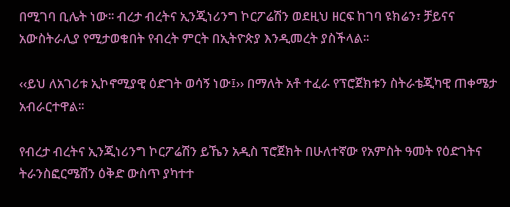በሚገባ ቢሌት ነው፡፡ ብረታ ብረትና ኢንጂነሪንግ ኮርፖሬሽን ወደዚህ ዘርፍ ከገባ ዩክሬን፣ ቻይናና አውስትራሊያ የሚታወቁበት የብረት ምርት በኢትዮጵያ እንዲመረት ያስችላል፡፡

‹‹ይህ ለአገሪቱ ኢኮኖሚያዊ ዕድገት ወሳኝ ነው፤›› በማለት አቶ ተፈራ የፕሮጀክቱን ስትራቴጂካዊ ጠቀሜታ አብራርተዋል፡፡

የብረታ ብረትና ኢንጂነሪንግ ኮርፖሬሽን ይኼን አዲስ ፕሮጀክት በሁለተኛው የአምስት ዓመት የዕድገትና ትራንስፎርሜሽን ዕቅድ ውስጥ ያካተተ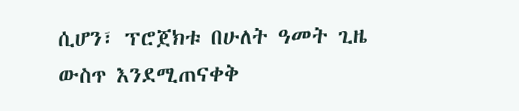ሲሆን፣ ፕሮጀክቱ በሁለት ዓመት ጊዜ ውስጥ እንደሚጠናቀቅ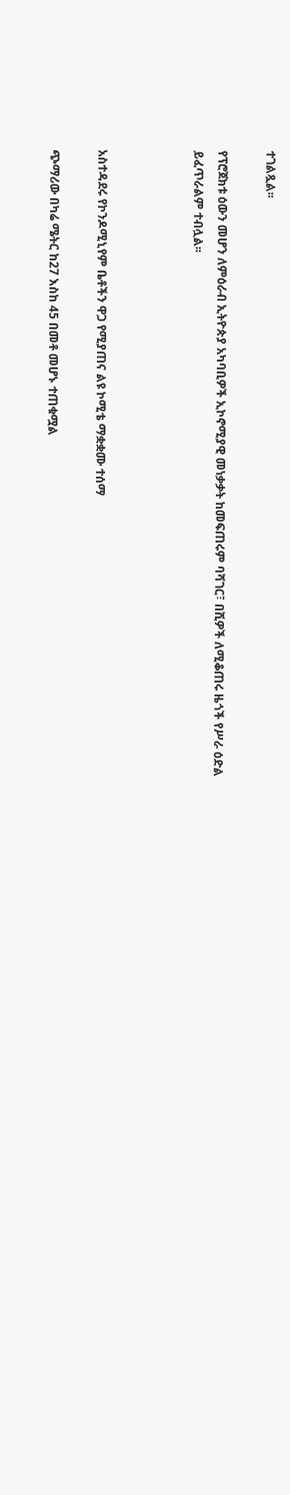ተገልጿል፡፡

የፕሮጀክቱ ዕውን መሆን ለምዕራብ ኢትዮጵያ አካባቢዎች ኢኮኖሚያዊ መነቃቃት ከመፍጠሩም ባሻገር፣ በሺዎች ለሚቆጠሩ ዜጎች የሥራ ዕድል ይፈጥራልም ተብሏል፡፡



አስተዳደሩ የኮንዶሚኒየም ቤቶችን ዋጋ የሚያጠና ልዩ ኮሚቴ ማቋቋሙ ተሰማ

ጭማሪው በካሬ ሜትር ከ27 እስከ 45 በመቶ መሆኑ ተጠቁሟል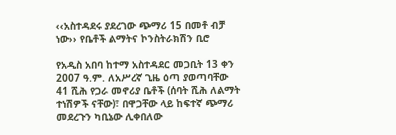‹‹አስተዳደሩ ያደረገው ጭማሪ 15 በመቶ ብቻ ነው›› የቤቶች ልማትና ኮንስትራክሽን ቢሮ

የአዲስ አበባ ከተማ አስተዳደር መጋቢት 13 ቀን 2007 ዓ.ም. ለአሥረኛ ጊዜ ዕጣ ያወጣባቸው 41 ሺሕ የጋራ መኖሪያ ቤቶች (ሰባት ሺሕ ለልማት ተነሽዎች ናቸው)፣ በዋጋቸው ላይ ከፍተኛ ጭማሪ መደረጉን ካቢኔው ሊቀበለው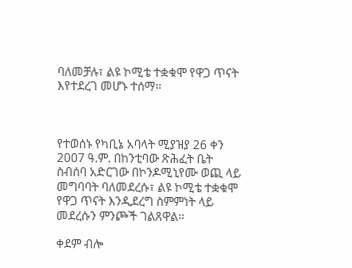ባለመቻሉ፣ ልዩ ኮሚቴ ተቋቁሞ የዋጋ ጥናት እየተደረገ መሆኑ ተሰማ፡፡



የተወሰኑ የካቢኔ አባላት ሚያዝያ 26 ቀን 2007 ዓ.ም. በከንቲባው ጽሕፈት ቤት ስብሰባ አድርገው በኮንዶሚኒየሙ ወጪ ላይ መግባባት ባለመደረሱ፣ ልዩ ኮሚቴ ተቋቁሞ የዋጋ ጥናት እንዲደረግ ስምምነት ላይ መደረሱን ምንጮች ገልጸዋል፡፡

ቀደም ብሎ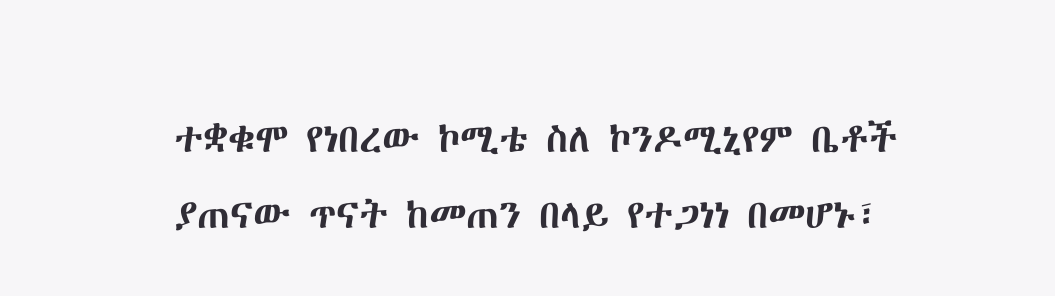ተቋቁሞ የነበረው ኮሚቴ ስለ ኮንዶሚኒየም ቤቶች ያጠናው ጥናት ከመጠን በላይ የተጋነነ በመሆኑ፣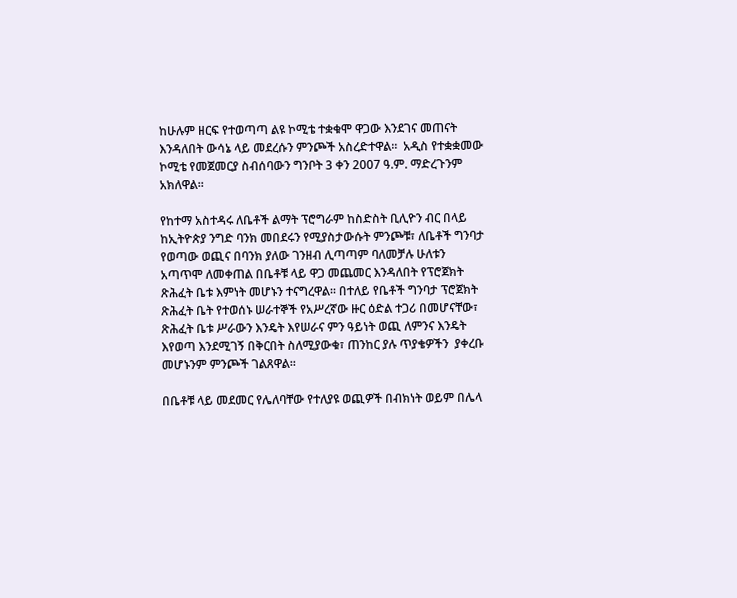ከሁሉም ዘርፍ የተወጣጣ ልዩ ኮሚቴ ተቋቁሞ ዋጋው እንደገና መጠናት እንዳለበት ውሳኔ ላይ መደረሱን ምንጮች አስረድተዋል፡፡  አዲስ የተቋቋመው ኮሚቴ የመጀመርያ ስብሰባውን ግንቦት 3 ቀን 2007 ዓ.ም. ማድረጉንም አክለዋል፡፡

የከተማ አስተዳሩ ለቤቶች ልማት ፕሮግራም ከስድስት ቢሊዮን ብር በላይ ከኢትዮጵያ ንግድ ባንክ መበደሩን የሚያስታውሱት ምንጮቹ፣ ለቤቶች ግንባታ የወጣው ወጪና በባንክ ያለው ገንዘብ ሊጣጣም ባለመቻሉ ሁለቱን አጣጥሞ ለመቀጠል በቤቶቹ ላይ ዋጋ መጨመር እንዳለበት የፕሮጀክት ጽሕፈት ቤቱ እምነት መሆኑን ተናግረዋል፡፡ በተለይ የቤቶች ግንባታ ፕሮጀክት ጽሕፈት ቤት የተወሰኑ ሠራተኞች የአሥረኛው ዙር ዕድል ተጋሪ በመሆናቸው፣ ጽሕፈት ቤቱ ሥራውን እንዴት እየሠራና ምን ዓይነት ወጪ ለምንና እንዴት እየወጣ እንደሚገኝ በቅርበት ስለሚያውቁ፣ ጠንከር ያሉ ጥያቄዎችን  ያቀረቡ መሆኑንም ምንጮች ገልጸዋል፡፡

በቤቶቹ ላይ መደመር የሌለባቸው የተለያዩ ወጪዎች በብክነት ወይም በሌላ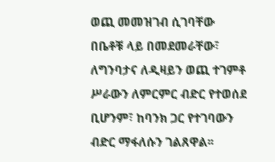ወጪ መመዝገብ ሲገባቸው በቤቶቹ ላይ በመደመራቸው፣ ለግንባታና ለዲዛይን ወጪ ተገምቶ ሥራውን ለምርምር ብድር የተወሰደ ቢሆንም፣ ከባንክ ጋር የተገባውን ብድር ማፋለሱን ገልጸዋል፡፡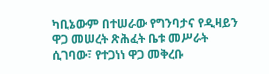ካቢኔውም በተሠራው የግንባታና የዲዛይን ዋጋ መሠረት ጽሕፈት ቤቱ መሥራት ሲገባው፣ የተጋነነ ዋጋ መቅረቡ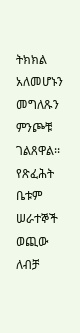ትክክል አለመሆኑን መግለጹን  ምንጮቹ ገልጸዋል፡፡ የጽፈሕት ቤቱም ሠራተኞች ወጪው ለብቻ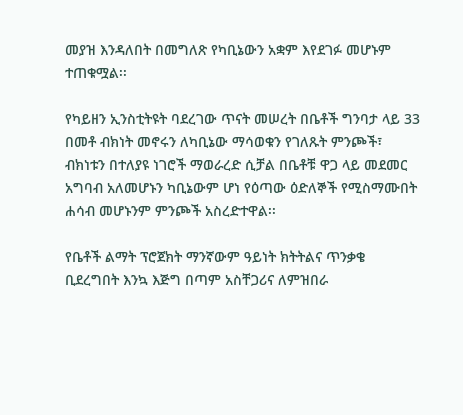መያዝ እንዳለበት በመግለጽ የካቢኔውን አቋም እየደገፉ መሆኑም  ተጠቁሟል፡፡

የካይዘን ኢንስቲትዩት ባደረገው ጥናት መሠረት በቤቶች ግንባታ ላይ 33 በመቶ ብክነት መኖሩን ለካቢኔው ማሳወቁን የገለጹት ምንጮች፣ ብክነቱን በተለያዩ ነገሮች ማወራረድ ሲቻል በቤቶቹ ዋጋ ላይ መደመር አግባብ አለመሆኑን ካቢኔውም ሆነ የዕጣው ዕድለኞች የሚስማሙበት ሐሳብ መሆኑንም ምንጮች አስረድተዋል፡፡

የቤቶች ልማት ፕሮጀክት ማንኛውም ዓይነት ክትትልና ጥንቃቄ ቢደረግበት እንኳ እጅግ በጣም አስቸጋሪና ለምዝበራ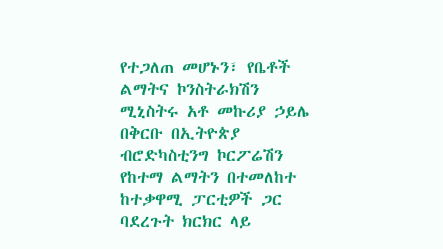የተጋለጠ መሆኑን፣ የቤቶች ልማትና ኮንስትራክሽን ሚኒስትሩ አቶ መኩሪያ ኃይሌ በቅርቡ በኢትዮጵያ ብሮድካስቲንግ ኮርፖሬሽን የከተማ ልማትን በተመለከተ ከተቃዋሚ ፓርቲዎች ጋር ባደረጉት ክርክር ላይ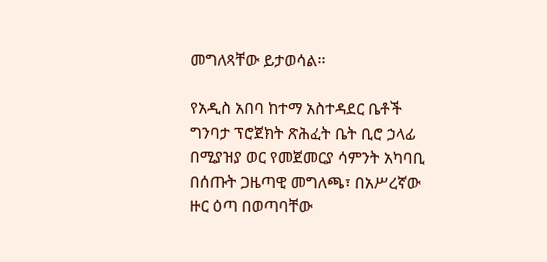መግለጻቸው ይታወሳል፡፡

የአዲስ አበባ ከተማ አስተዳደር ቤቶች ግንባታ ፕሮጀክት ጽሕፈት ቤት ቢሮ ኃላፊ በሚያዝያ ወር የመጀመርያ ሳምንት አካባቢ በሰጡት ጋዜጣዊ መግለጫ፣ በአሥረኛው ዙር ዕጣ በወጣባቸው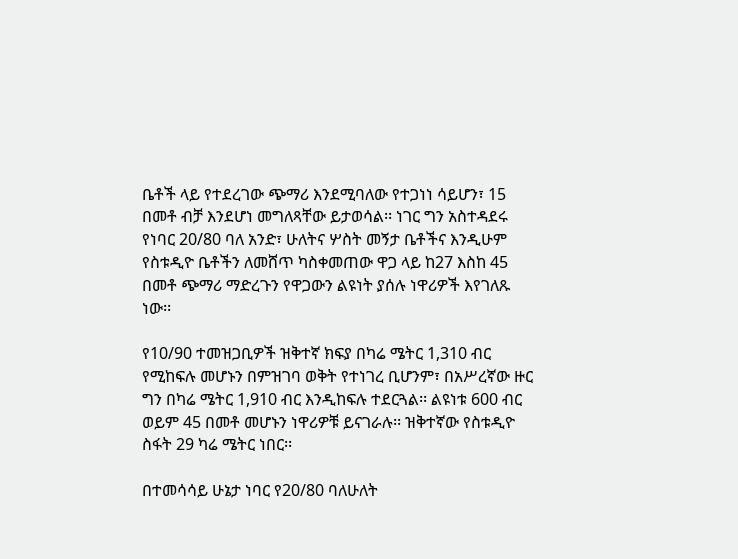ቤቶች ላይ የተደረገው ጭማሪ እንደሚባለው የተጋነነ ሳይሆን፣ 15 በመቶ ብቻ እንደሆነ መግለጻቸው ይታወሳል፡፡ ነገር ግን አስተዳደሩ የነባር 20/80 ባለ አንድ፣ ሁለትና ሦስት መኝታ ቤቶችና እንዲሁም የስቱዲዮ ቤቶችን ለመሸጥ ካስቀመጠው ዋጋ ላይ ከ27 እስከ 45 በመቶ ጭማሪ ማድረጉን የዋጋውን ልዩነት ያሰሉ ነዋሪዎች እየገለጹ ነው፡፡

የ10/90 ተመዝጋቢዎች ዝቅተኛ ክፍያ በካሬ ሜትር 1,310 ብር የሚከፍሉ መሆኑን በምዝገባ ወቅት የተነገረ ቢሆንም፣ በአሥረኛው ዙር ግን በካሬ ሜትር 1,910 ብር እንዲከፍሉ ተደርጓል፡፡ ልዩነቱ 600 ብር ወይም 45 በመቶ መሆኑን ነዋሪዎቹ ይናገራሉ፡፡ ዝቅተኛው የስቱዲዮ ስፋት 29 ካሬ ሜትር ነበር፡፡

በተመሳሳይ ሁኔታ ነባር የ20/80 ባለሁለት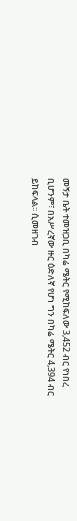መኝታ ቤት ተመዝጋቢ በካሬ ሜትር የሚከፍለው 3,452 ብር የነበረ ቢሆንም፣ በአሥረኛው ዙር ዕድለኛ የሆነ ግን በካሬ ሜትር 4,394 ብር ይከፍላል፡፡ ሲመዘገብ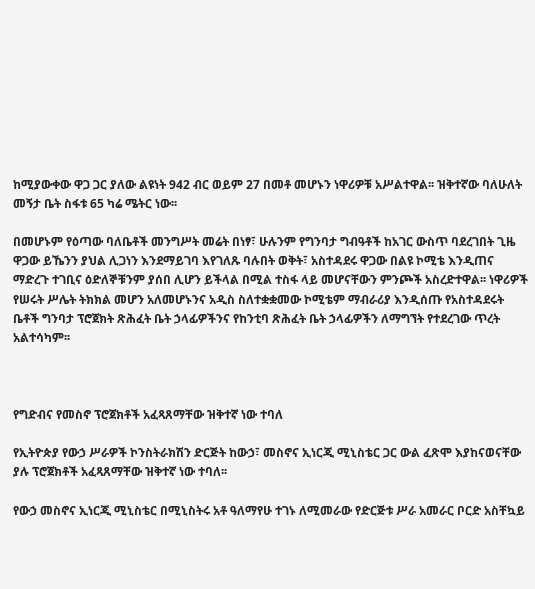ከሚያውቀው ዋጋ ጋር ያለው ልዩነት 942 ብር ወይም 27 በመቶ መሆኑን ነዋሪዎቹ አሥልተዋል፡፡ ዝቅተኛው ባለሁለት መኝታ ቤት ስፋቱ 65 ካሬ ሜትር ነው፡፡

በመሆኑም የዕጣው ባለቤቶች መንግሥት መሬት በነፃ፣ ሁሉንም የግንባታ ግብዓቶች ከአገር ውስጥ ባደረገበት ጊዜ ዋጋው ይኼንን ያህል ሊጋነን እንደማይገባ እየገለጹ ባሉበት ወቅት፣ አስተዳደሩ ዋጋው በልዩ ኮሚቴ እንዲጠና ማድረጉ ተገቢና ዕድለኞቹንም ያሰበ ሊሆን ይችላል በሚል ተስፋ ላይ መሆናቸውን ምንጮች አስረድተዋል፡፡ ነዋሪዎች የሠሩት ሥሌት ትክክል መሆን አለመሆኑንና አዲስ ስለተቋቋመው ኮሚቴም ማብራሪያ እንዲሰጡ የአስተዳደሩት ቤቶች ግንባታ ፕሮጀክት ጽሕፈት ቤት ኃላፊዎችንና የከንቲባ ጽሕፈት ቤት ኃላፊዎችን ለማግኘት የተደረገው ጥረት አልተሳካም፡፡



የግድብና የመስኖ ፕሮጀክቶች አፈጻጸማቸው ዝቅተኛ ነው ተባለ

የኢትዮጵያ የውኃ ሥራዎች ኮንስትራክሽን ድርጅት ከውኃ፣ መስኖና ኢነርጂ ሚኒስቴር ጋር ውል ፈጽሞ እያከናወናቸው ያሉ ፕሮጀክቶች አፈጻጸማቸው ዝቅተኛ ነው ተባለ፡፡

የውኃ መስኖና ኢነርጂ ሚኒስቴር በሚኒስትሩ አቶ ዓለማየሁ ተገኑ ለሚመራው የድርጅቱ ሥራ አመራር ቦርድ አስቸኳይ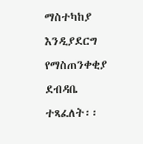ማስተካከያ እንዲያደርግ የማስጠንቀቂያ ደብዳቤ ተጻፈለት፡፡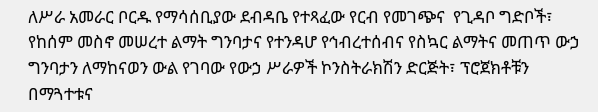ለሥራ አመራር ቦርዱ የማሳሰቢያው ደብዳቤ የተጻፈው የርብ የመገጭና  የጊዳቦ ግድቦች፣ የከሰም መስኖ መሠረተ ልማት ግንባታና የተንዳሆ የኅብረተሰብና የስኳር ልማትና መጠጥ ውኃ ግንባታን ለማከናወን ውል የገባው የውኃ ሥራዎች ኮንስትራክሽን ድርጅት፣ ፕሮጀክቶቹን በማጓተቱና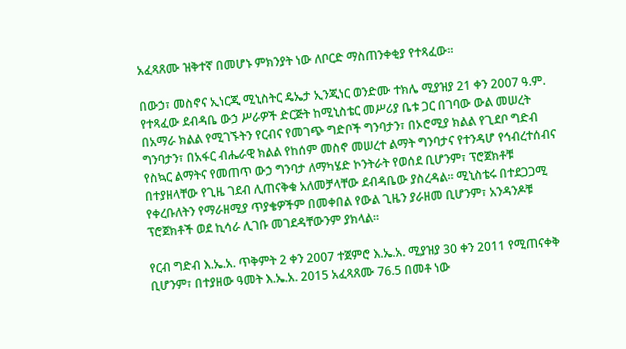አፈጻጸሙ ዝቅተኛ በመሆኑ ምክንያት ነው ለቦርድ ማስጠንቀቂያ የተጻፈው፡፡

በውኃ፣ መስኖና ኢነርጂ ሚኒስትር ዴኤታ ኢንጂነር ወንድሙ ተክሌ ሚያዝያ 21 ቀን 2007 ዓ.ም. የተጻፈው ደብዳቤ ውኃ ሥራዎች ድርጅት ከሚኒስቴር መሥሪያ ቤቱ ጋር በገባው ውል መሠረት በአማራ ክልል የሚገኙትን የርብና የመገጭ ግድቦች ግንባታን፣ በኦሮሚያ ክልል የጊደቦ ግድብ ግንባታን፣ በአፋር ብሔራዊ ክልል የከሰም መስኖ መሠረተ ልማት ግንባታና የተንዳሆ የኅብረተሰብና የስኳር ልማትና የመጠጥ ውኃ ግንባታ ለማካሄድ ኮንትራት የወሰደ ቢሆንም፣ ፕሮጀክቶቹ በተያዘላቸው የጊዜ ገደብ ሊጠናቅቁ አለመቻላቸው ደብዳቤው ያስረዳል፡፡ ሚኒስቴሩ በተደጋጋሚ የቀረቡለትን የማራዘሚያ ጥያቄዎችም በመቀበል የውል ጊዜን ያራዘመ ቢሆንም፣ አንዳንዶቹ ፕሮጀክቶች ወደ ኪሳራ ሊገቡ መገደዳቸውንም ያክላል፡፡

የርብ ግድብ እ.ኤ.አ. ጥቅምት 2 ቀን 2007 ተጀምሮ እ.ኤ.አ. ሚያዝያ 30 ቀን 2011 የሚጠናቀቅ ቢሆንም፣ በተያዘው ዓመት እ.ኤ.አ. 2015 አፈጻጸሙ 76.5 በመቶ ነው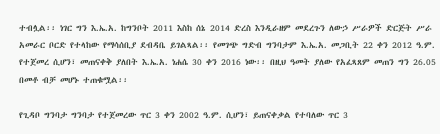ተብሏል፡፡ ነገር ግን እ.ኤ.አ. ከግንቦት 2011 እስከ ሰኔ 2014 ድረስ እንዲራዘም መደረጉን ለውኃ ሥራዎች ድርጅት ሥራ አመራር ቦርድ የተላከው የማሳሰቢያ ደብዳቤ ይገልጻል፡፡ የመገጭ ግድብ ግንባታም እ.ኤ.አ. መጋቢት 22 ቀን 2012 ዓ.ም. የተጀመረ ሲሆን፣ መጠናቀቅ ያለበት እ.ኤ.አ. ነሐሴ 30 ቀን 2016 ነው፡፡ በዚህ ዓመት ያለው የአፈጻጸም መጠን ግን 26.05 በመቶ ብቻ መሆኑ ተጠቁሟል፡፡

የጊዳቦ ግንባታ ግንባታ የተጀመረው ጥር 3 ቀን 2002 ዓ.ም. ሲሆን፣ ይጠናቀቃል የተባለው ጥር 3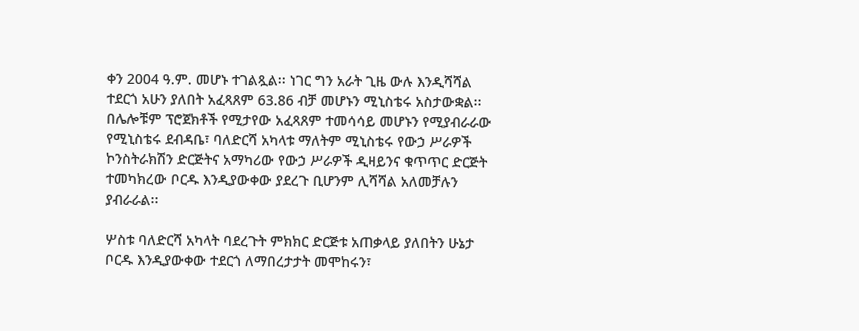ቀን 2004 ዓ.ም. መሆኑ ተገልጿል፡፡ ነገር ግን አራት ጊዜ ውሉ እንዲሻሻል ተደርጎ አሁን ያለበት አፈጻጸም 63.86 ብቻ መሆኑን ሚኒስቴሩ አስታውቋል፡፡ በሌሎቹም ፕሮጀክቶች የሚታየው አፈጻጸም ተመሳሳይ መሆኑን የሚያብራራው የሚኒስቴሩ ደብዳቤ፣ ባለድርሻ አካላቱ ማለትም ሚኒስቴሩ የውኃ ሥራዎች ኮንስትራክሽን ድርጅትና አማካሪው የውኃ ሥራዎች ዲዛይንና ቁጥጥር ድርጅት ተመካክረው ቦርዱ እንዲያውቀው ያደረጉ ቢሆንም ሊሻሻል አለመቻሉን ያብራራል፡፡

ሦስቱ ባለድርሻ አካላት ባደረጉት ምክክር ድርጅቱ አጠቃላይ ያለበትን ሁኔታ ቦርዱ እንዲያውቀው ተደርጎ ለማበረታታት መሞከሩን፣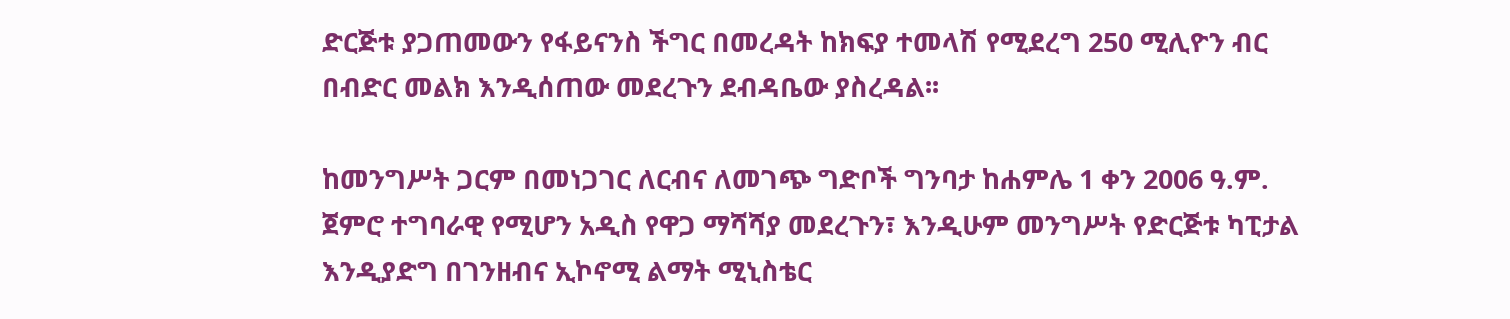ድርጅቱ ያጋጠመውን የፋይናንስ ችግር በመረዳት ከክፍያ ተመላሽ የሚደረግ 250 ሚሊዮን ብር በብድር መልክ እንዲሰጠው መደረጉን ደብዳቤው ያስረዳል፡፡

ከመንግሥት ጋርም በመነጋገር ለርብና ለመገጭ ግድቦች ግንባታ ከሐምሌ 1 ቀን 2006 ዓ.ም. ጀምሮ ተግባራዊ የሚሆን አዲስ የዋጋ ማሻሻያ መደረጉን፣ እንዲሁም መንግሥት የድርጅቱ ካፒታል እንዲያድግ በገንዘብና ኢኮኖሚ ልማት ሚኒስቴር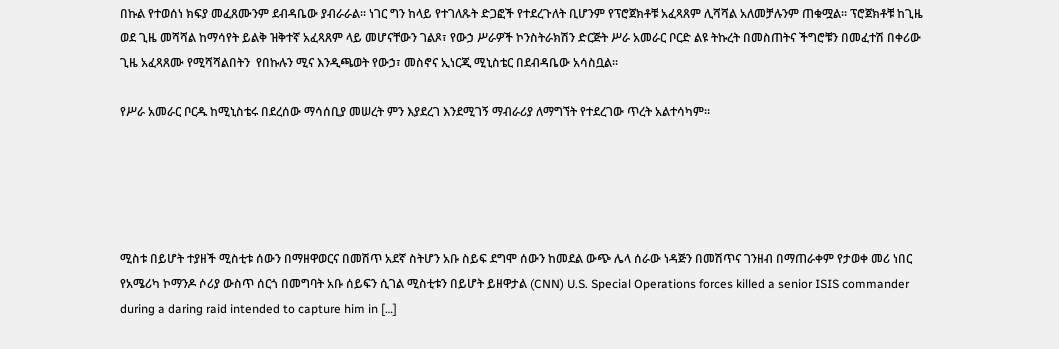በኩል የተወሰነ ክፍያ መፈጸሙንም ደብዳቤው ያብራራል፡፡ ነገር ግን ከላይ የተገለጹት ድጋፎች የተደረጉለት ቢሆንም የፕሮጀክቶቹ አፈጻጸም ሊሻሻል አለመቻሉንም ጠቁሟል፡፡ ፕሮጀክቶቹ ከጊዜ ወደ ጊዜ መሻሻል ከማሳየት ይልቅ ዝቅተኛ አፈጻጸም ላይ መሆናቸውን ገልጾ፣ የውኃ ሥራዎች ኮንስትራክሽን ድርጅት ሥራ አመራር ቦርድ ልዩ ትኩረት በመስጠትና ችግሮቹን በመፈተሽ በቀሪው ጊዜ አፈጻጸሙ የሚሻሻልበትን  የበኩሉን ሚና እንዲጫወት የውኃ፣ መስኖና ኢነርጂ ሚኒስቴር በደብዳቤው አሳስቧል፡፡

የሥራ አመራር ቦርዱ ከሚኒስቴሩ በደረሰው ማሳሰቢያ መሠረት ምን እያደረገ እንደሚገኝ ማብራሪያ ለማግኘት የተደረገው ጥረት አልተሳካም፡፡





ሚስቱ በይሆት ተያዘች ሚስቲቱ ሰውን በማዘዋወርና በመሽጥ አደኛ ስትሆን አቡ ስይፍ ደግሞ ሰውን ከመደል ውጭ ሌላ ሰራው ነዳጅን በመሽጥና ገንዘብ በማጠራቀም የታወቀ መሪ ነበር የአሜሪካ ኮማንዶ ሶሪያ ውስጥ ሰርጎ በመግባት አቡ ሰይፍን ሲገል ሚስቲቱን በይሆት ይዘዋታል (CNN) U.S. Special Operations forces killed a senior ISIS commander during a daring raid intended to capture him in […]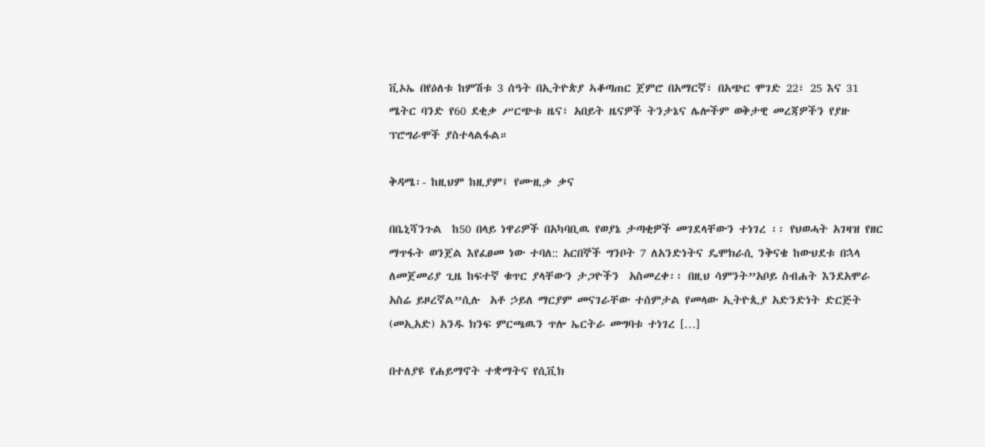ቪኦኤ በየዕለቱ ከምሽቱ 3 ሰዓት በኢትዮጵያ ኣቆጣጠር ጀምሮ በአማርኛ፣ በአጭር ሞገድ 22፣ 25 እና 31 ሜትር ባንድ የ60 ደቂቃ ሥርጭቱ ዜና፣ አበይት ዜናዎች ትንታኔና ሌሎችም ወቅታዊ መረጃዎችን የያዙ ፕሮግራሞች ያስተላልፋል።

ቅዳሜ፡- ከዚህም ከዚያም፤ የሙዚቃ ቃና

በቤኒሻንጉል  ከ50 በላይ ነዋሪዎች በአካባቢዉ የወያኔ ታጣቂዎች መገደላቸውን ተነገረ ፡፡ የህወሓት አገዛዝ የዘር ማጥፋት ወንጀል እየፈፀመ ነው ተባለ:: አርበኞች ግንቦት 7 ለአንድነትና ዴሞክራሲ ንቅናቄ ከውህደቱ በኋላ ለመጀመሪያ ጊዜ ከፍተኛ ቁጥር ያላቸውን ታጋዮችን  አስመረቀ፡፡ በዚህ ሳምንት”አቦይ ስብሐት እንደአሞራ አስሬ ይዞረኛል”ሲሉ  አቶ ኃይለ ማርያም መናገራቸው ተሰምታል የመላው ኢትዮጲያ አድንድነት ድርጅት (መኢአድ) አንዱ ክንፍ ምርጫዉን ጥሎ ኤርትራ መግባቱ ተነገረ […]

በተለያዩ የሐይማኖት ተቋማትና የሲቪክ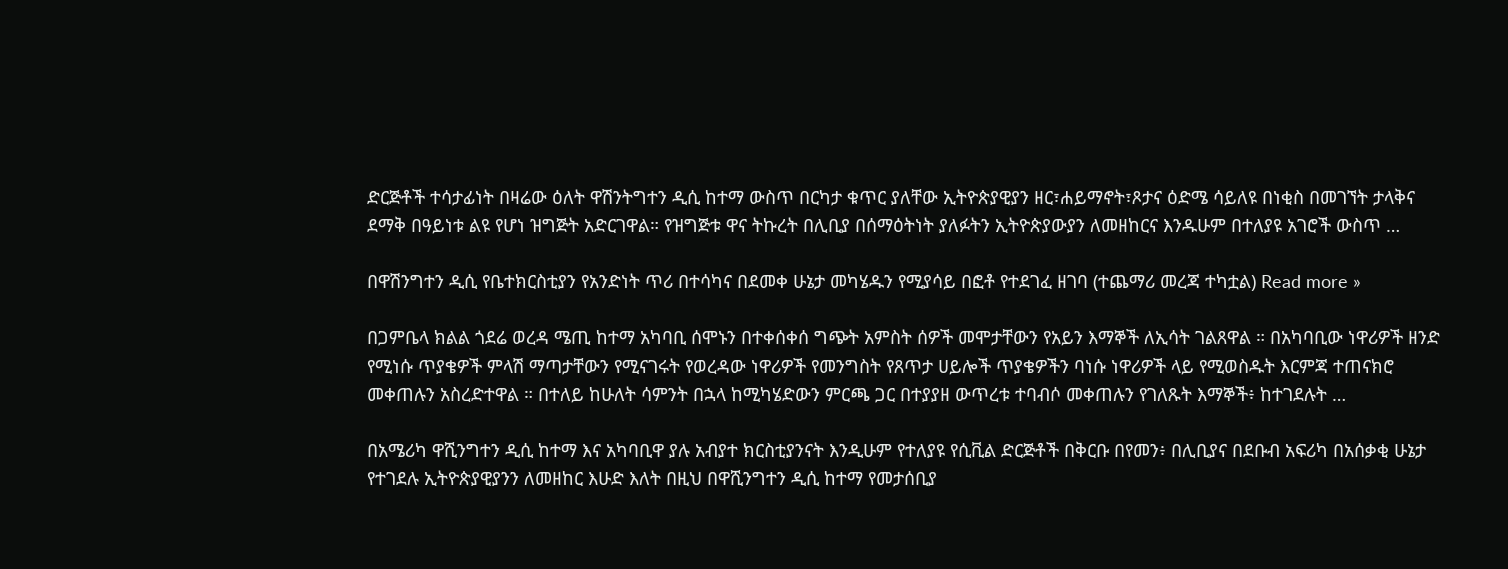ድርጅቶች ተሳታፊነት በዛሬው ዕለት ዋሽንትግተን ዲሲ ከተማ ውስጥ በርካታ ቁጥር ያለቸው ኢትዮጵያዊያን ዘር፣ሐይማኖት፣ጾታና ዕድሜ ሳይለዩ በነቂስ በመገኘት ታላቅና ደማቅ በዓይነቱ ልዩ የሆነ ዝግጅት አድርገዋል። የዝግጅቱ ዋና ትኩረት በሊቢያ በሰማዕትነት ያለፉትን ኢትዮጵያውያን ለመዘከርና እንዱሁም በተለያዩ አገሮች ውስጥ …

በዋሽንግተን ዲሲ የቤተክርስቲያን የአንድነት ጥሪ በተሳካና በደመቀ ሁኔታ መካሄዱን የሚያሳይ በፎቶ የተደገፈ ዘገባ (ተጨማሪ መረጃ ተካቷል) Read more »

በጋምቤላ ክልል ጎደሬ ወረዳ ሜጢ ከተማ አካባቢ ሰሞኑን በተቀሰቀሰ ግጭት አምስት ሰዎች መሞታቸውን የአይን እማኞች ለኢሳት ገልጸዋል ። በአካባቢው ነዋሪዎች ዘንድ የሚነሱ ጥያቄዎች ምላሽ ማጣታቸውን የሚናገሩት የወረዳው ነዋሪዎች የመንግስት የጸጥታ ሀይሎች ጥያቄዎችን ባነሱ ነዋሪዎች ላይ የሚወስዱት እርምጃ ተጠናክሮ መቀጠሉን አስረድተዋል ። በተለይ ከሁለት ሳምንት በኋላ ከሚካሄድውን ምርጫ ጋር በተያያዘ ውጥረቱ ተባብሶ መቀጠሉን የገለጹት እማኞች፥ ከተገደሉት …

በአሜሪካ ዋሺንግተን ዲሲ ከተማ እና አካባቢዋ ያሉ አብያተ ክርስቲያንናት እንዲሁም የተለያዩ የሲቪል ድርጅቶች በቅርቡ በየመን፥ በሊቢያና በደቡብ አፍሪካ በአሰቃቂ ሁኔታ የተገደሉ ኢትዮጵያዊያንን ለመዘከር እሁድ እለት በዚህ በዋሺንግተን ዲሲ ከተማ የመታሰቢያ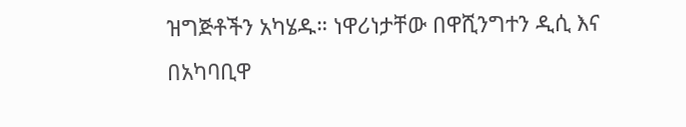ዝግጅቶችን አካሄዱ። ነዋሪነታቸው በዋሺንግተን ዲሲ እና በአካባቢዋ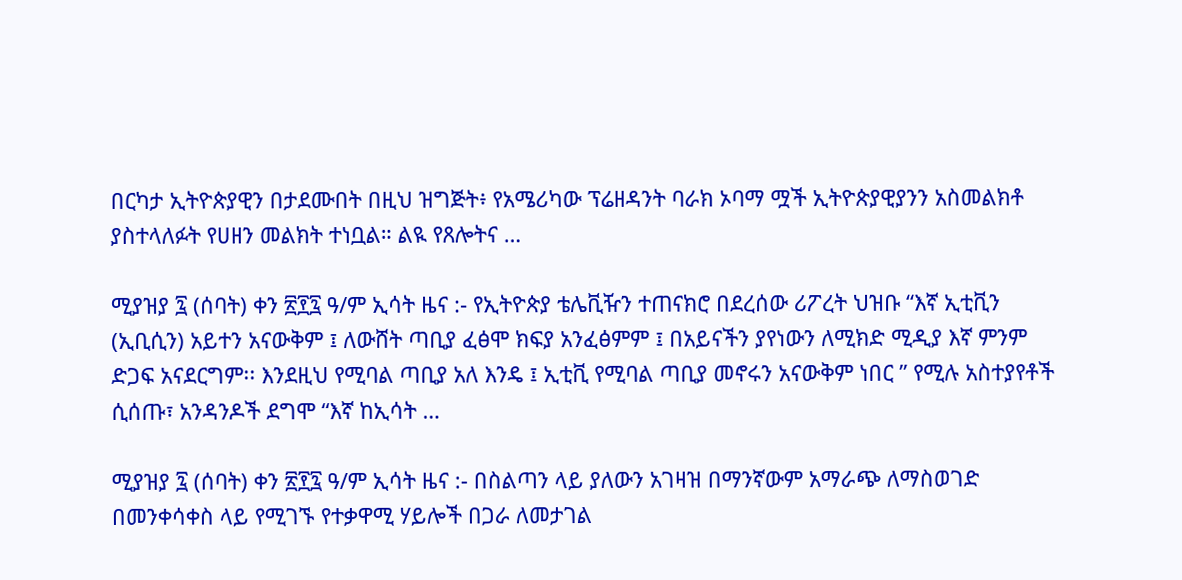በርካታ ኢትዮጵያዊን በታደሙበት በዚህ ዝግጅት፥ የአሜሪካው ፕሬዘዳንት ባራክ ኦባማ ሟች ኢትዮጵያዊያንን አስመልክቶ ያስተላለፉት የሀዘን መልክት ተነቧል። ልዪ የጸሎትና …

ሚያዝያ ፯ (ሰባት) ቀን ፳፻፯ ዓ/ም ኢሳት ዜና :- የኢትዮጵያ ቴሌቪዥን ተጠናክሮ በደረሰው ሪፖረት ህዝቡ “እኛ ኢቲቪን (ኢቢሲን) አይተን አናውቅም ፤ ለውሸት ጣቢያ ፈፅሞ ክፍያ አንፈፅምም ፤ በአይናችን ያየነውን ለሚክድ ሚዲያ እኛ ምንም ድጋፍ አናደርግም፡፡ እንደዚህ የሚባል ጣቢያ አለ እንዴ ፤ ኢቲቪ የሚባል ጣቢያ መኖሩን አናውቅም ነበር ” የሚሉ አስተያየቶች ሲሰጡ፣ አንዳንዶች ደግሞ “እኛ ከኢሳት …

ሚያዝያ ፯ (ሰባት) ቀን ፳፻፯ ዓ/ም ኢሳት ዜና :- በስልጣን ላይ ያለውን አገዛዝ በማንኛውም አማራጭ ለማስወገድ በመንቀሳቀስ ላይ የሚገኙ የተቃዋሚ ሃይሎች በጋራ ለመታገል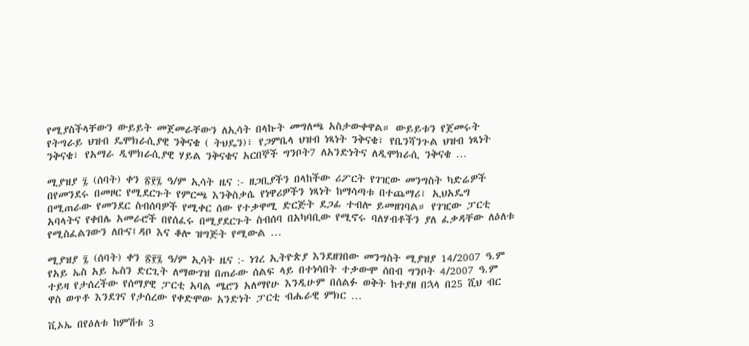የሚያስችላቸውን ውይይት መጀመራቸውን ለኢሳት በላኩት መግለጫ አስታውቀዋል። ውይይቱን የጀመሩት የትግራይ ህዝብ ዴሞክራሲያዊ ንቅናቄ ( ትህዴን)፣ የጋምቤላ ህዝብ ነጻነት ንቅናቄ፣ የቤንሻንጉል ህዝብ ነጻነት ንቅናቄ፣ የአማራ ዲሞክራሲያዊ ሃይል ንቅናቄና አርበኞች ግንቦት7 ለአንድነትና ለዲሞክራሲ ንቅናቄ …

ሚያዝያ ፯ (ሰባት) ቀን ፳፻፯ ዓ/ም ኢሳት ዜና :- ዘጋቢያችን በላከችው ሪፖርት የገዢው መንግስት ካድሬዎች በየመንደሩ በመዞር የሚደርጉት የምርጫ እንቅስቃሴ የነዋሪዎችን ነጻነት ከማሳጣቱ በተጨማሪ፣ ኢህአዴግ በሚጠራው የመንደር ስብሰባዎች የሚቀር ሰው የተቃዋሚ ድርጅት ደጋፊ ተብሎ ይመዘገባል። የገዢው ፓርቲ አባላትና የቀበሌ አመራሮች በየሰፈሩ በሚያደርጉት ስብሰባ በአካባቢው የሚኖሩ ባለሃብቶችን ያለ ፈቃዳቸው ለዕለቱ የሚስፈልገውን ለቡና፤ዳቦ እና ቆሎ ዝግጅት የሚውል …

ሚያዝያ ፯ (ሰባት) ቀን ፳፻፯ ዓ/ም ኢሳት ዜና :- ነገረ ኢትዮጵያ እንደዘገበው መንግስት ሚያዝያ 14/2007 ዓ.ም የአይ ኤስ አይ ኤስን ድርጊት ለማውገዝ በጠራው ሰልፍ ላይ በተነሳበት ተቃውሞ ሰበብ ግንቦት 4/2007 ዓ.ም ተይዛ የታሰረችው የሰማያዊ ፓርቲ አባል ሜሮን አለማየሁ እንዲሁም በሰልፉ ወቅት ከተያዘ በኋላ በ25 ሺህ ብር ዋስ ወጥቶ እንደገና የታሰረው የቀድሞው አንድነት ፓርቲ ብሔራዊ ምክር …

ቪኦኤ በየዕለቱ ከምሽቱ 3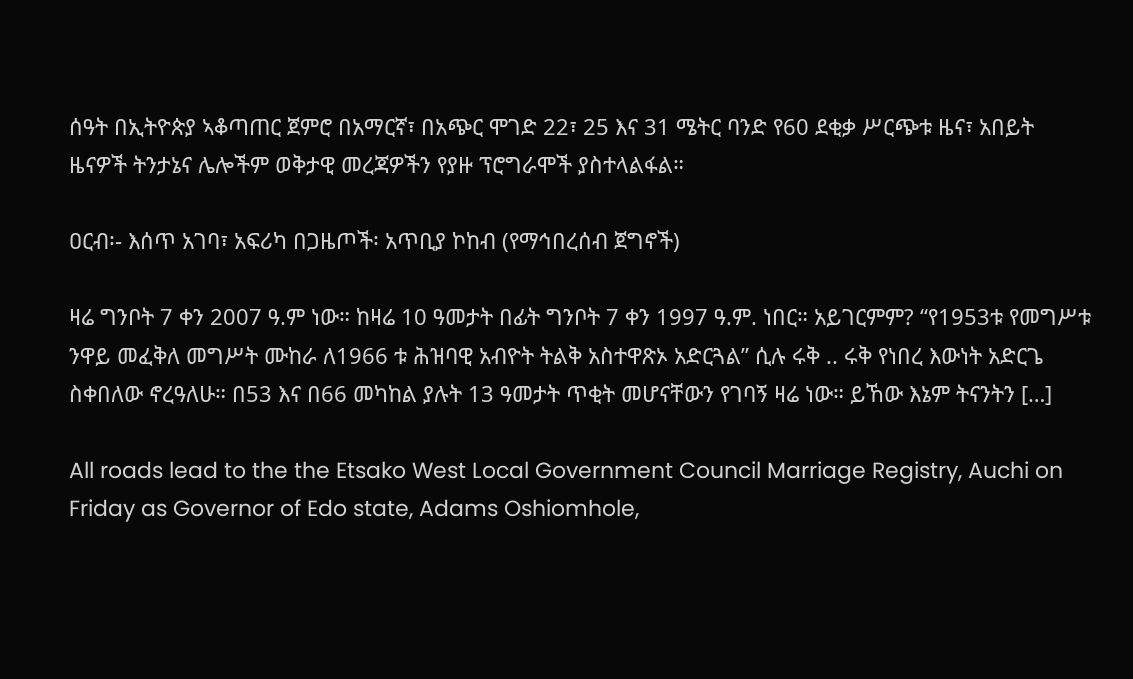ሰዓት በኢትዮጵያ ኣቆጣጠር ጀምሮ በአማርኛ፣ በአጭር ሞገድ 22፣ 25 እና 31 ሜትር ባንድ የ60 ደቂቃ ሥርጭቱ ዜና፣ አበይት ዜናዎች ትንታኔና ሌሎችም ወቅታዊ መረጃዎችን የያዙ ፕሮግራሞች ያስተላልፋል።

ዐርብ፡- እሰጥ አገባ፣ አፍሪካ በጋዜጦች፡ አጥቢያ ኮከብ (የማኅበረሰብ ጀግኖች)

ዛሬ ግንቦት 7 ቀን 2007 ዓ.ም ነው። ከዛሬ 10 ዓመታት በፊት ግንቦት 7 ቀን 1997 ዓ.ም. ነበር። አይገርምም? “የ1953ቱ የመግሥቱ ንዋይ መፈቅለ መግሥት ሙከራ ለ1966 ቱ ሕዝባዊ አብዮት ትልቅ አስተዋጽኦ አድርጓል” ሲሉ ሩቅ .. ሩቅ የነበረ እውነት አድርጌ ስቀበለው ኖረዓለሁ። በ53 እና በ66 መካከል ያሉት 13 ዓመታት ጥቂት መሆናቸውን የገባኝ ዛሬ ነው። ይኸው እኔም ትናንትን […]

All roads lead to the the Etsako West Local Government Council Marriage Registry, Auchi on Friday as Governor of Edo state, Adams Oshiomhole,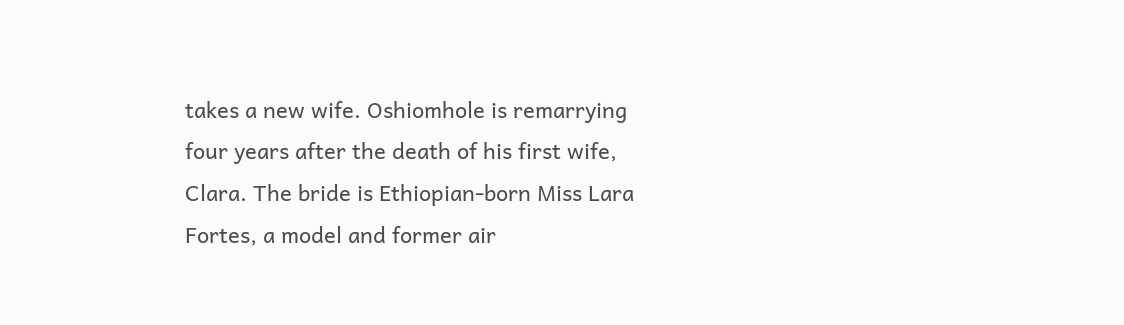takes a new wife. Oshiomhole is remarrying four years after the death of his first wife, Clara. The bride is Ethiopian-born Miss Lara Fortes, a model and former air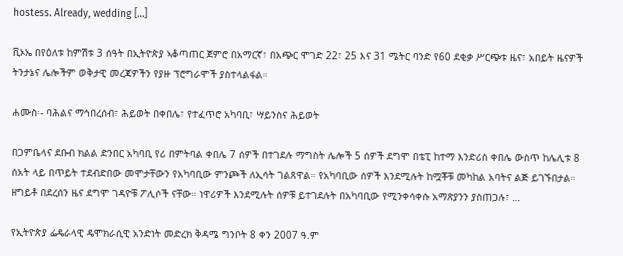hostess. Already, wedding […]

ቪኦኤ በየዕለቱ ከምሽቱ 3 ሰዓት በኢትዮጵያ ኣቆጣጠር ጀምሮ በአማርኛ፣ በአጭር ሞገድ 22፣ 25 እና 31 ሜትር ባንድ የ60 ደቂቃ ሥርጭቱ ዜና፣ አበይት ዜናዎች ትንታኔና ሌሎችም ወቅታዊ መረጃዎችን የያዙ ፕሮግራሞች ያስተላልፋል።

ሐሙስ፡- ባሕልና ማኅበረሰብ፣ ሕይወት በቀበሌ፣ የተፈጥሮ አካባቢ፣ ሣይንስና ሕይወት

በጋምቤላና ደቡብ ክልል ድንበር አካባቢ የሪ በምትባል ቀበሌ 7 ሰዎች በተገደሉ ማግስት ሌሎች 5 ሰዎች ደግሞ በቴፒ ከተማ እንድሪስ ቀበሌ ውስጥ ከሌሊቱ 8 ሰአት ላይ በጥይት ተደብድበው መሞታቸውን የአካባቢው ምንጮች ለኢሳት ገልጸዋል። የአካባቢው ሰዎች እንደሚሉት ከሟቾቹ መካከል አባትና ልጅ ይገኙበታል። ዘግይቶ በደረሰን ዜና ደግሞ ገዳዮቹ ፖሊሶች ናቸው። ነዋሪዎች እንደሚሉት ሰዎቹ ይተገደሉት በአካባቢው የሚንቀሳቀሱ አማጽያንን ያስጠጋሉ፣ …

የኢትዮጵያ ፌዴራላዊ ዴሞክራሲዊ አንድነት መድረክ ቅዳሜ ግንቦት 8 ቀን 2007 ዓ.ም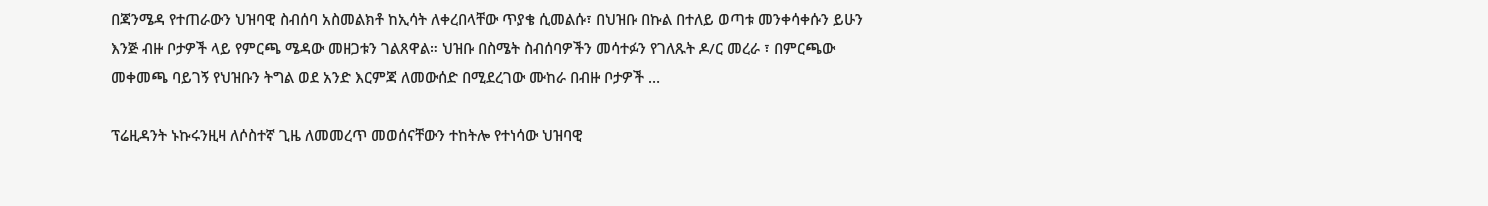በጃንሜዳ የተጠራውን ህዝባዊ ስብሰባ አስመልክቶ ከኢሳት ለቀረበላቸው ጥያቄ ሲመልሱ፣ በህዝቡ በኩል በተለይ ወጣቱ መንቀሳቀሱን ይሁን እንጅ ብዙ ቦታዎች ላይ የምርጫ ሜዳው መዘጋቱን ገልጸዋል። ህዝቡ በስሜት ስብሰባዎችን መሳተፉን የገለጹት ዶ/ር መረራ ፣ በምርጫው መቀመጫ ባይገኝ የህዝቡን ትግል ወደ አንድ እርምጃ ለመውሰድ በሚደረገው ሙከራ በብዙ ቦታዎች …

ፕሬዚዳንት ኑኩሩንዚዛ ለሶስተኛ ጊዜ ለመመረጥ መወሰናቸውን ተከትሎ የተነሳው ህዝባዊ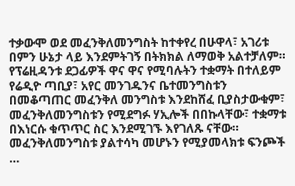ተቃውሞ ወደ መፈንቅለመንግስት ከተቀየረ በሁዋላ፣ አገሪቱ በምን ሁኔታ ላይ እንደምትገኝ በትክክል ለማወቅ አልተቻለም። የፕሬዚዳንቱ ደጋፊዎች ዋና ዋና የሚባሉትን ተቋማት በተለይም የሬዲዮ ጣቢያ፣ አየር መንገዱንና ቤተመንግስቱን በመቆጣጠር መፈንቅለ መንግስቱ እንደከሸፈ ቢያስታውቁም፣ መፈንቅለመንግስቱን የሚደግፉ ሃኢሎች በበኩላቸው፣ ተቋማቱ በእነርሱ ቁጥጥር ስር እንደሚገኙ እየገለጹ ናቸው። መፈንቅለመንግስቱ ያልተሳካ መሆኑን የሚያመላክቱ ፍንጮች …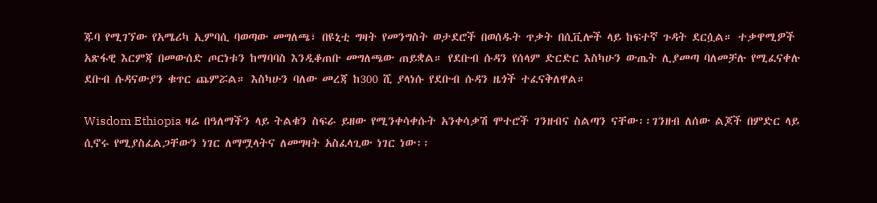ጁባ የሚገኘው የአሜሪካ ኢምባሲ ባወጣው መግለጫ፣ በዩኒቲ ግዛት የመንግስት ወታደሮች በወሰዱት ጥቃት በሲቪሎች ላይ ከፍተኛ ጉዳት ደርሷል። ተቃዋሚዎች አጽፋዊ እርምጃ በመውሰድ ጦርነቱን ከማባባስ እንዲቆጠቡ መግለጫው ጠይቋል። የደቡብ ሱዳን የሰላም ድርድር እስካሁን ውጤት ሊያመጣ ባለመቻሉ የሚፈናቀሉ ደቡብ ሱዳናውያን ቁጥር ጨምሯል። እስካሁን ባለው መረጃ ከ300 ሺ ያላነሱ የደቡብ ሱዳን ዜጎች ተፈናቅለዋል።

Wisdom Ethiopia ዛሬ በዓለማችን ላይ ትልቁን ስፍራ ይዘው የሚንቀሳቀሱት አንቀሳቃሽ ሞተሮች ገንዘብና ስልጣን ናቸው፡፡ገንዘብ ለሰው ልጆች በምድር ላይ ሲኖሩ የሚያስፈልጋቸውን ነገር ለማሟላትና ለመግዛት አስፈላጊው ነገር ነው፡፡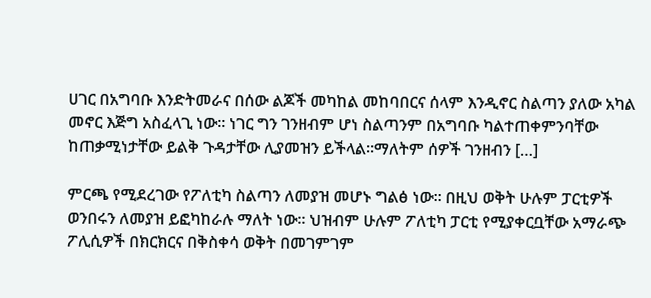ሀገር በአግባቡ እንድትመራና በሰው ልጆች መካከል መከባበርና ሰላም እንዲኖር ስልጣን ያለው አካል መኖር እጅግ አስፈላጊ ነው፡፡ ነገር ግን ገንዘብም ሆነ ስልጣንም በአግባቡ ካልተጠቀምንባቸው ከጠቃሚነታቸው ይልቅ ጉዳታቸው ሊያመዝን ይችላል፡፡ማለትም ሰዎች ገንዘብን […]

ምርጫ የሚደረገው የፖለቲካ ስልጣን ለመያዝ መሆኑ ግልፅ ነው። በዚህ ወቅት ሁሉም ፓርቲዎች ወንበሩን ለመያዝ ይፎካከራሉ ማለት ነው። ህዝብም ሁሉም ፖለቲካ ፓርቲ የሚያቀርቧቸው አማራጭ ፖሊሲዎች በክርክርና በቅስቀሳ ወቅት በመገምገም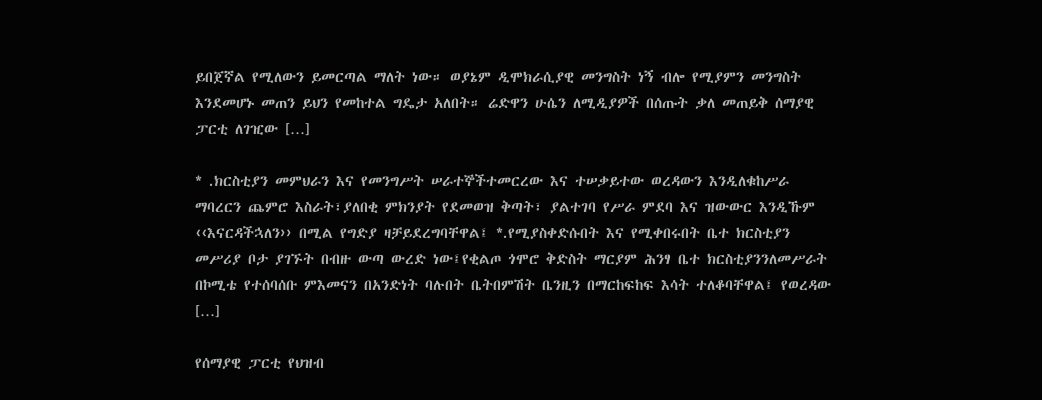ይበጀኛል የሚለውን ይመርጣል ማለት ነው። ወያኔም ዲሞክራሲያዊ መንግስት ነኝ ብሎ የሚያምን መንግስት እንደመሆኑ መጠን ይህን የመከተል ግዴታ አለበት። ሬድዋን ሁሴን ለሚዲያዎች በሰጡት ቃለ መጠይቅ ሰማያዊ ፓርቲ ለገዢው […]

* .ክርስቲያን መምህራን እና የመንግሥት ሠራተኞችተመርረው እና ተሠቃይተው ወረዳውን እንዲለቁከሥራ ማባረርን ጨምሮ እስራት፣ያለበቂ ምክንያት የደመወዝ ቅጣት፣ ያልተገባ የሥራ ምደባ እና ዝውውር እንዲኹም ‹‹እናርዳችኋለን›› በሚል የግድያ ዛቻይደረግባቸዋል፤ *.የሚያስቀድሱበት እና የሚቀበሩበት ቤተ ክርስቲያን መሥሪያ ቦታ ያገኙት በብዙ ውጣ ውረድ ነው፤የቂልጦ ጎሞሮ ቅድስት ማርያም ሕንፃ ቤተ ክርስቲያንንለመሥራት በኮሚቴ የተሰባሰቡ ምእመናን በአንድነት ባሉበት ቤትበምሽት ቤንዚን በማርከፍከፍ እሳት ተለቆባቸዋል፤ የወረዳው […]

የሰማያዊ ፓርቲ የህዝብ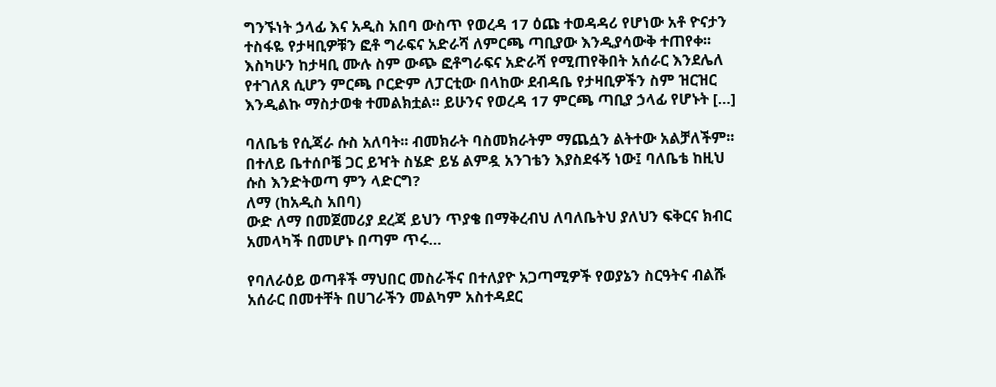ግንኙነት ኃላፊ እና አዲስ አበባ ውስጥ የወረዳ 17 ዕጩ ተወዳዳሪ የሆነው አቶ ዮናታን ተስፋዬ የታዛቢዎቹን ፎቶ ግራፍና አድራሻ ለምርጫ ጣቢያው እንዲያሳውቅ ተጠየቀ፡፡ እስካሁን ከታዛቢ ሙሉ ስም ውጭ ፎቶግራፍና አድራሻ የሚጠየቅበት አሰራር እንደሌለ የተገለጸ ሲሆን ምርጫ ቦርድም ለፓርቲው በላከው ደብዳቤ የታዛቢዎችን ስም ዝርዝር እንዲልኩ ማስታወቁ ተመልክቷል፡፡ ይሁንና የወረዳ 17 ምርጫ ጣቢያ ኃላፊ የሆኑት […]

ባለቤቴ የሲጃራ ሱስ አለባት፡፡ ብመክራት ባስመክራትም ማጨሷን ልትተው አልቻለችም፡፡ በተለይ ቤተሰቦቼ ጋር ይዣት ስሄድ ይሄ ልምዷ አንገቴን እያስደፋኝ ነው፤ ባለቤቴ ከዚህ ሱስ እንድትወጣ ምን ላድርግ?
ለማ (ከአዲስ አበባ)
ውድ ለማ በመጀመሪያ ደረጃ ይህን ጥያቄ በማቅረብህ ለባለቤትህ ያለህን ፍቅርና ክብር አመላካች በመሆኑ በጣም ጥሩ…

የባለራዕይ ወጣቶች ማህበር መስራችና በተለያዮ አጋጣሚዎች የወያኔን ስርዓትና ብልሹ አሰራር በመተቸት በሀገራችን መልካም አስተዳደር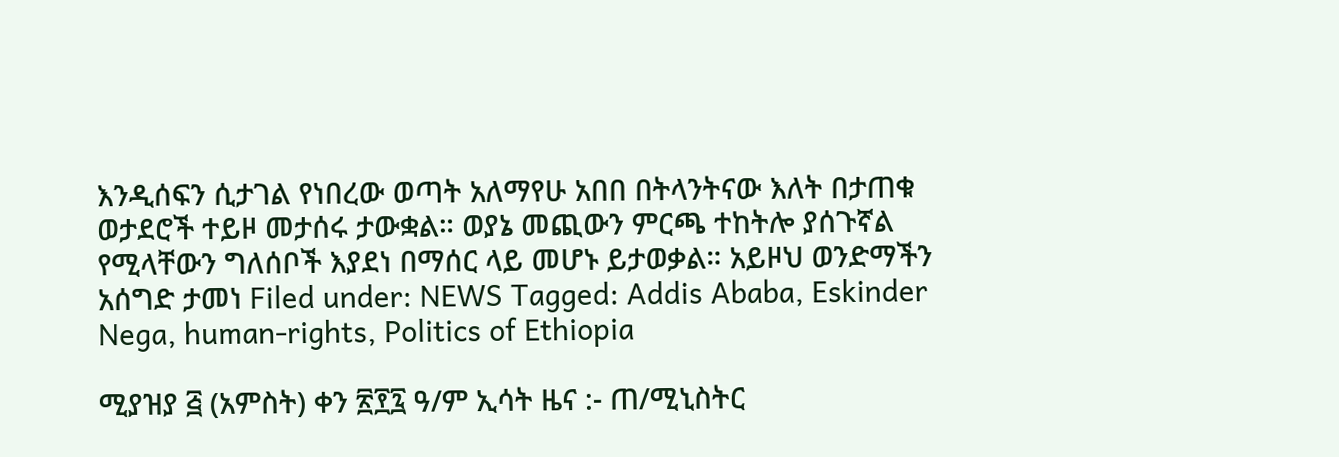እንዲሰፍን ሲታገል የነበረው ወጣት አለማየሁ አበበ በትላንትናው እለት በታጠቁ ወታደሮች ተይዞ መታሰሩ ታውቋል። ወያኔ መጪውን ምርጫ ተከትሎ ያሰጉኛል የሚላቸውን ግለሰቦች እያደነ በማሰር ላይ መሆኑ ይታወቃል። አይዞህ ወንድማችን አሰግድ ታመነ Filed under: NEWS Tagged: Addis Ababa, Eskinder Nega, human-rights, Politics of Ethiopia

ሚያዝያ ፭ (አምስት) ቀን ፳፻፯ ዓ/ም ኢሳት ዜና :- ጠ/ሚኒስትር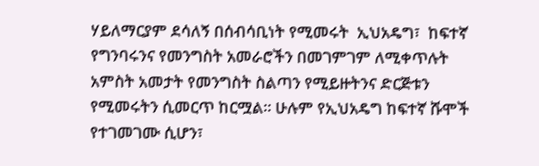ሃይለማርያም ደሳለኝ በሰብሳቢነት የሚመሩት  ኢህአዴግ፣  ከፍተኛ የግንባሩንና የመንግስት አመራሮችን በመገምገም ለሚቀጥሉት አምስት አመታት የመንግስት ስልጣን የሚይዙትንና ድርጅቱን የሚመሩትን ሲመርጥ ከርሟል። ሁሉም የኢህአዴግ ከፍተኛ ሹሞች የተገመገሙ ሲሆን፣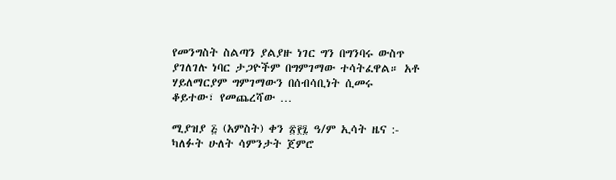የመንግስት ስልጣን ያልያዙ ነገር ግን በግንባሩ ውስጥ ያገለገሉ ነባር ታጋዮችም በግምገማው ተሳትፈዋል። አቶ ሃይለማርያም ግምገማውን በሰብሳቢነት ሲመሩ ቆይተው፣ የመጨረሻው …

ሚያዝያ ፭ (አምስት) ቀን ፳፻፯ ዓ/ም ኢሳት ዜና :- ካለፉት ሁለት ሳምንታት ጀምሮ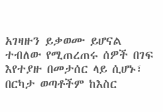አገዛዙን ይቃወሙ ይሆናል ተብለው የሚጠረጠሩ ሰዎች በገፍ እየተያዙ በመታሰር ላይ ሲሆኑ፣ በርካታ ወጣቶችም ከእስር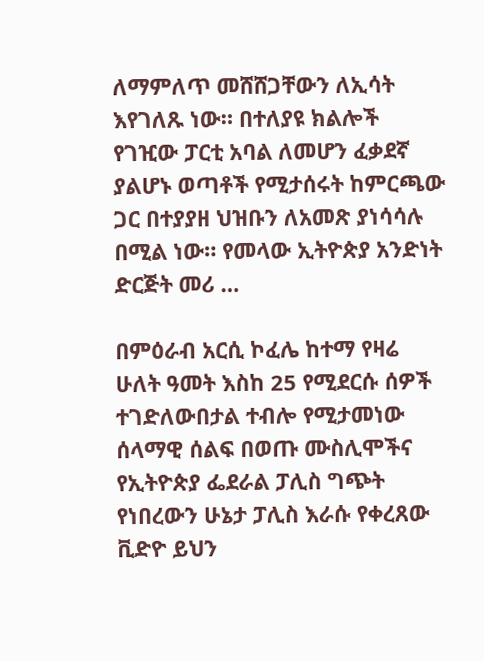ለማምለጥ መሸሸጋቸውን ለኢሳት እየገለጹ ነው። በተለያዩ ክልሎች የገዢው ፓርቲ አባል ለመሆን ፈቃደኛ ያልሆኑ ወጣቶች የሚታሰሩት ከምርጫው ጋር በተያያዘ ህዝቡን ለአመጽ ያነሳሳሉ በሚል ነው። የመላው ኢትዮጵያ አንድነት ድርጅት መሪ …

በምዕራብ አርሲ ኮፈሌ ከተማ የዛሬ ሁለት ዓመት እስከ 25 የሚደርሱ ሰዎች ተገድለውበታል ተብሎ የሚታመነው ሰላማዊ ሰልፍ በወጡ ሙስሊሞችና የኢትዮጵያ ፌደራል ፓሊስ ግጭት የነበረውን ሁኔታ ፓሊስ እራሱ የቀረጸው ቪድዮ ይህን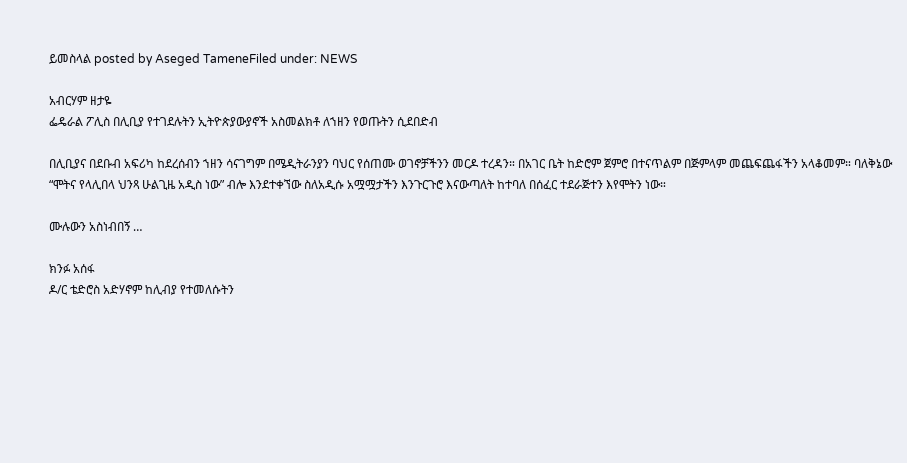ይመስላል posted by Aseged TameneFiled under: NEWS

አብርሃም ዘታዬ
ፌዴራል ፖሊስ በሊቢያ የተገደሉትን ኢትዮጵያውያኖች አስመልክቶ ለኀዘን የወጡትን ሲደበድብ

በሊቢያና በደቡብ አፍሪካ ከደረሰብን ኀዘን ሳናገግም በሜዲትራንያን ባህር የሰጠሙ ወገኖቻችንን መርዶ ተረዳን። በአገር ቤት ከድሮም ጀምሮ በተናጥልም በጅምላም መጨፍጨፋችን አላቆመም። ባለቅኔው “ሞትና የላሊበላ ህንጻ ሁልጊዜ አዲስ ነው” ብሎ እንደተቀኘው ስለአዲሱ አሟሟታችን እንጉርጉሮ እናውጣለት ከተባለ በሰፈር ተደራጅተን እየሞትን ነው።

ሙሉውን አስነብበኝ …

ክንፉ አሰፋ
ዶ/ር ቴድሮስ አድሃኖም ከሊብያ የተመለሱትን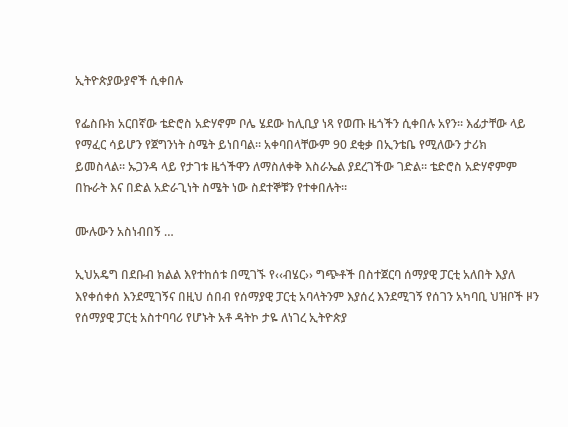ኢትዮጵያውያኖች ሲቀበሉ

የፌስቡክ አርበኛው ቴድሮስ አድሃኖም ቦሌ ሄደው ከሊቢያ ነጻ የወጡ ዜጎችን ሲቀበሉ አየን። እፊታቸው ላይ የማፈር ሳይሆን የጀግንነት ስሜት ይነበባል። አቀባበላቸውም 90 ደቂቃ በኢንቴቤ የሚለውን ታሪክ ይመስላል። ኡጋንዳ ላይ የታገቱ ዜጎችዋን ለማስለቀቅ እስራኤል ያደረገችው ገድል። ቴድሮስ አድሃኖምም በኩራት እና በድል አድራጊነት ስሜት ነው ስደተኞቹን የተቀበሉት።

ሙሉውን አስነብበኝ …

ኢህአዴግ በደቡብ ክልል እየተከሰቱ በሚገኙ የ‹‹ብሄር›› ግጭቶች በስተጀርባ ሰማያዊ ፓርቲ አለበት እያለ እየቀሰቀሰ እንደሚገኝና በዚህ ሰበብ የሰማያዊ ፓርቲ አባላትንም እያሰረ እንደሚገኝ የሰገን አካባቢ ህዝቦች ዞን የሰማያዊ ፓርቲ አስተባባሪ የሆኑት አቶ ዳትኮ ታዬ ለነገረ ኢትዮጵያ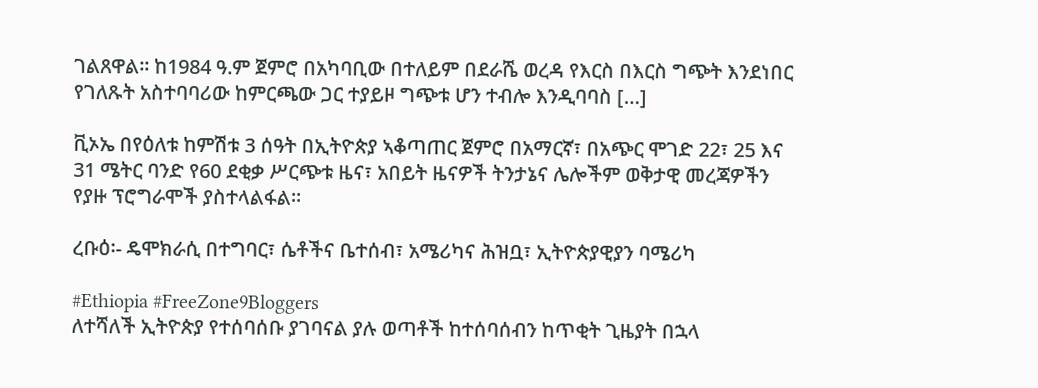ገልጸዋል፡፡ ከ1984 ዓ.ም ጀምሮ በአካባቢው በተለይም በደራሼ ወረዳ የእርስ በእርስ ግጭት እንደነበር የገለጹት አስተባባሪው ከምርጫው ጋር ተያይዞ ግጭቱ ሆን ተብሎ እንዲባባስ […]

ቪኦኤ በየዕለቱ ከምሽቱ 3 ሰዓት በኢትዮጵያ ኣቆጣጠር ጀምሮ በአማርኛ፣ በአጭር ሞገድ 22፣ 25 እና 31 ሜትር ባንድ የ60 ደቂቃ ሥርጭቱ ዜና፣ አበይት ዜናዎች ትንታኔና ሌሎችም ወቅታዊ መረጃዎችን የያዙ ፕሮግራሞች ያስተላልፋል።

ረቡዕ፡- ዴሞክራሲ በተግባር፣ ሴቶችና ቤተሰብ፣ አሜሪካና ሕዝቧ፣ ኢትዮጵያዊያን ባሜሪካ

#Ethiopia #FreeZone9Bloggers
ለተሻለች ኢትዮጵያ የተሰባሰቡ ያገባናል ያሉ ወጣቶች ከተሰባሰብን ከጥቂት ጊዜያት በኋላ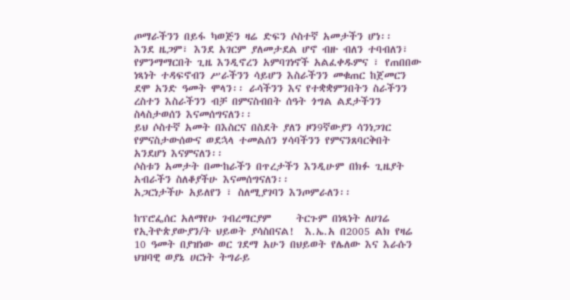ጦማራችንን በይፋ ካወጅን ዛሬ ድፍን ሶስተኛ አመታችን ሆነ፡፡
እንደ ዜጋም፣ እንደ አገርም ያለመታደል ሆኖ ብዙ ብለን ተባብለን፣ የምንማማርበት ጊዜ እንዲኖረን አምባገነኖች አልፈቀዱምና ፣ የጠበበው ነጻነት ተዳፍኖብን ሥራችንን ሳይሆን እስራችንን መቁጠር ከጀመርን ደሞ አንድ ዓመት ሞላን፡፡ ራሳችንን እና የተቋቋምንበትን ስራችንን ረስተን እስራችንን ብቻ በምናስብበት ሰዓት ጎግል ልደታችንን ስላስታወሰን እናመሰግናለን፡፡
ይህ ሶስተኛ አመት በእስርና በስደት ያለን ዞን9ኛውያን ሳንነጋገር የምናስታውሰውና ወደኋላ ተመልሰን ሃሳባችንን የምናንጸባርቅበት አንደሆነ እናምናለን፡፡
ሶስቱን አመታት በሙከራችን በጥረታችን እንዲሁም በክፉ ጊዜያት አብራችን ስለቆያችሁ እናመሰግናለን፡፡
አጋርነታችሁ አይለየን ፣ ስለሚያገባን እንጦምራለን፡፡

ከፕሮፌሰር አለማየሁ ገብረማርያም     ትርጉም በነጻነት ለሀገሬ  የኢትዮጵያውያን/ት ህይወት ያሳስበናል!  እ.ኤ.አ በ2005 ልክ የዛሬ 10 ዓመት በያዝነው ወር ገደማ አሁን በህይወት የሌለው እና እራሱን ህዝባዊ ወያኔ ሀርነት ትግራይ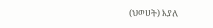(ህወሀት) እያለ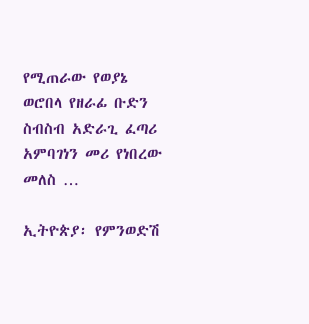የሚጠራው የወያኔ ወሮበላ የዘራፊ ቡድን ስብስብ አድራጊ ፈጣሪ አምባገነን መሪ የነበረው መለስ …

ኢትዮጵያ፡ የምንወድሽ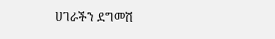ሀገራችን ደግመሽ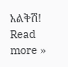አልቅሽ! Read more »